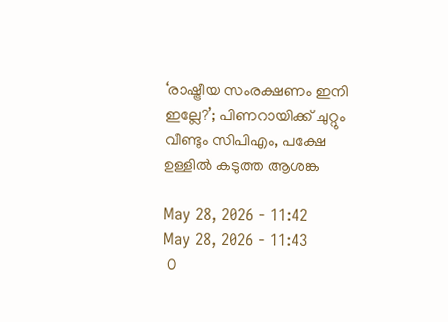‘രാഷ്ട്രീയ സംരക്ഷണം ഇനി ഇല്ലേ?’; പിണറായിക്ക് ചുറ്റും വീണ്ടും സിപിഎം, പക്ഷേ ഉള്ളിൽ കടുത്ത ആശങ്ക

May 28, 2026 - 11:42
May 28, 2026 - 11:43
 0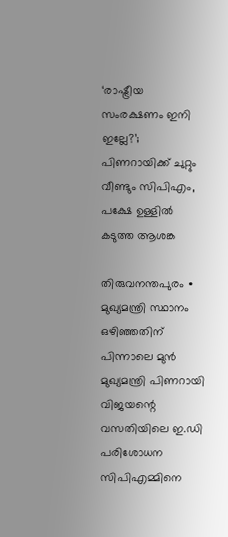‘രാഷ്ട്രീയ സംരക്ഷണം ഇനി ഇല്ലേ?’; പിണറായിക്ക് ചുറ്റും വീണ്ടും സിപിഎം, പക്ഷേ ഉള്ളിൽ കടുത്ത ആശങ്ക

തിരുവനന്തപുരം ∙ മുഖ്യമന്ത്രി സ്ഥാനം ഒഴിഞ്ഞതിന് പിന്നാലെ മുൻ മുഖ്യമന്ത്രി പിണറായി വിജയന്റെ വസതിയിലെ ഇ.ഡി പരിശോധന സിപിഎമ്മിനെ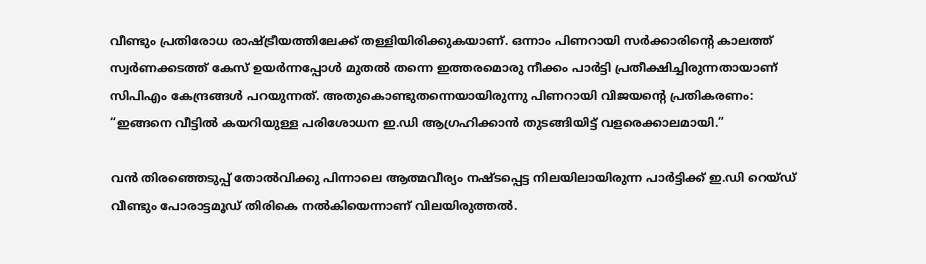വീണ്ടും പ്രതിരോധ രാഷ്ട്രീയത്തിലേക്ക് തള്ളിയിരിക്കുകയാണ്. ഒന്നാം പിണറായി സർക്കാരിന്റെ കാലത്ത് സ്വർണക്കടത്ത് കേസ് ഉയർന്നപ്പോൾ മുതൽ തന്നെ ഇത്തരമൊരു നീക്കം പാർട്ടി പ്രതീക്ഷിച്ചിരുന്നതായാണ് സിപിഎം കേന്ദ്രങ്ങൾ പറയുന്നത്. അതുകൊണ്ടുതന്നെയായിരുന്നു പിണറായി വിജയന്റെ പ്രതികരണം: “ഇങ്ങനെ വീട്ടിൽ കയറിയുള്ള പരിശോധന ഇ.ഡി ആഗ്രഹിക്കാൻ തുടങ്ങിയിട്ട് വളരെക്കാലമായി.”

വൻ തിരഞ്ഞെടുപ്പ് തോൽവിക്കു പിന്നാലെ ആത്മവീര്യം നഷ്ടപ്പെട്ട നിലയിലായിരുന്ന പാർട്ടിക്ക് ഇ.ഡി റെയ്ഡ് വീണ്ടും പോരാട്ടമൂഡ് തിരികെ നൽകിയെന്നാണ് വിലയിരുത്തൽ.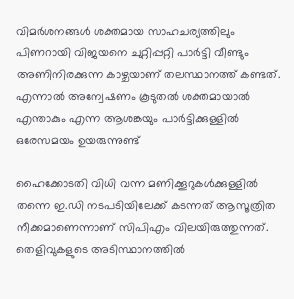വിമർശനങ്ങൾ ശക്തമായ സാഹചര്യത്തിലും പിണറായി വിജയനെ ചുറ്റിപ്പറ്റി പാർട്ടി വീണ്ടും അണിനിരക്കുന്ന കാഴ്ചയാണ് തലസ്ഥാനത്ത് കണ്ടത്. എന്നാൽ അന്വേഷണം കൂടുതൽ ശക്തമായാൽ എന്താകും എന്ന ആശങ്കയും പാർട്ടിക്കുള്ളിൽ ഒരേസമയം ഉയരുന്നുണ്ട്

ഹൈക്കോടതി വിധി വന്ന മണിക്കൂറുകൾക്കുള്ളിൽ തന്നെ ഇ.ഡി നടപടിയിലേക്ക് കടന്നത് ആസൂത്രിത നീക്കമാണെന്നാണ് സിപിഎം വിലയിരുത്തുന്നത്. തെളിവുകളുടെ അടിസ്ഥാനത്തിൽ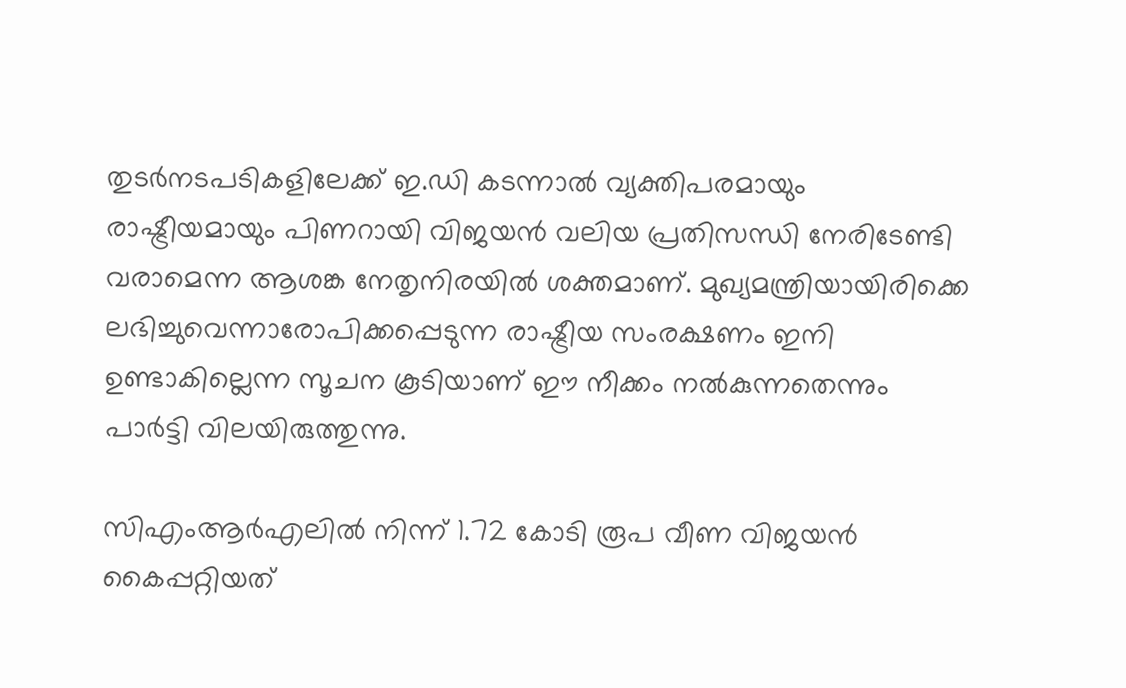തുടർനടപടികളിലേക്ക് ഇ.ഡി കടന്നാൽ വ്യക്തിപരമായും രാഷ്ട്രീയമായും പിണറായി വിജയൻ വലിയ പ്രതിസന്ധി നേരിടേണ്ടി വരാമെന്ന ആശങ്ക നേതൃനിരയിൽ ശക്തമാണ്. മുഖ്യമന്ത്രിയായിരിക്കെ ലഭിച്ചുവെന്നാരോപിക്കപ്പെടുന്ന രാഷ്ട്രീയ സംരക്ഷണം ഇനി ഉണ്ടാകില്ലെന്ന സൂചന കൂടിയാണ് ഈ നീക്കം നൽകുന്നതെന്നും പാർട്ടി വിലയിരുത്തുന്നു.

സിഎംആർഎലിൽ നിന്ന് 1.72 കോടി രൂപ വീണ വിജയൻ കൈപ്പറ്റിയത്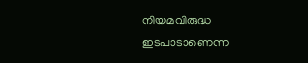നിയമവിരുദ്ധ ഇടപാടാണെന്ന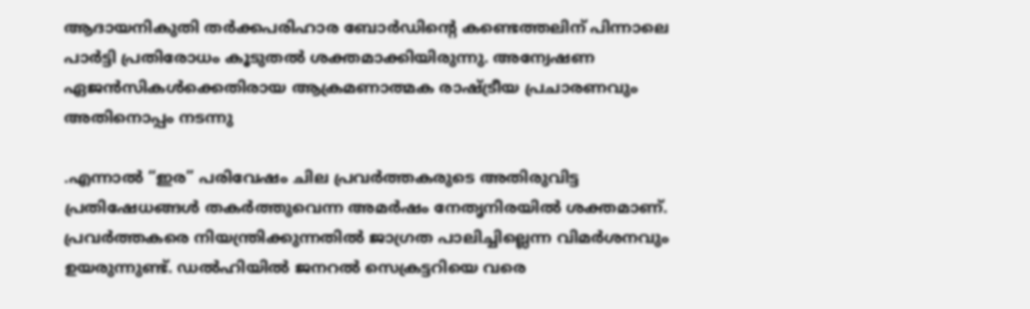ആദായനികുതി തർക്കപരിഹാര ബോർഡിന്റെ കണ്ടെത്തലിന് പിന്നാലെ പാർട്ടി പ്രതിരോധം കൂടുതൽ ശക്തമാക്കിയിരുന്നു. അന്വേഷണ ഏജൻസികൾക്കെതിരായ ആക്രമണാത്മക രാഷ്ട്രീയ പ്രചാരണവും അതിനൊപ്പം നടന്നു

.എന്നാൽ “ഇര” പരിവേഷം ചില പ്രവർത്തകരുടെ അതിരുവിട്ട പ്രതിഷേധങ്ങൾ തകർത്തുവെന്ന അമർഷം നേതൃനിരയിൽ ശക്തമാണ്. പ്രവർത്തകരെ നിയന്ത്രിക്കുന്നതിൽ ജാഗ്രത പാലിച്ചില്ലെന്ന വിമർശനവും ഉയരുന്നുണ്ട്. ഡൽഹിയിൽ ജനറൽ സെക്രട്ടറിയെ വരെ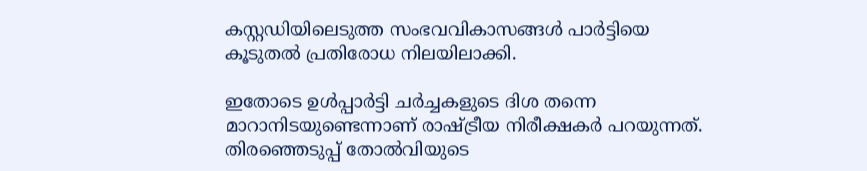കസ്റ്റഡിയിലെടുത്ത സംഭവവികാസങ്ങൾ പാർട്ടിയെ കൂടുതൽ പ്രതിരോധ നിലയിലാക്കി.

ഇതോടെ ഉൾപ്പാർട്ടി ചർച്ചകളുടെ ദിശ തന്നെ മാറാനിടയുണ്ടെന്നാണ് രാഷ്ട്രീയ നിരീക്ഷകർ പറയുന്നത്. തിരഞ്ഞെടുപ്പ് തോൽവിയുടെ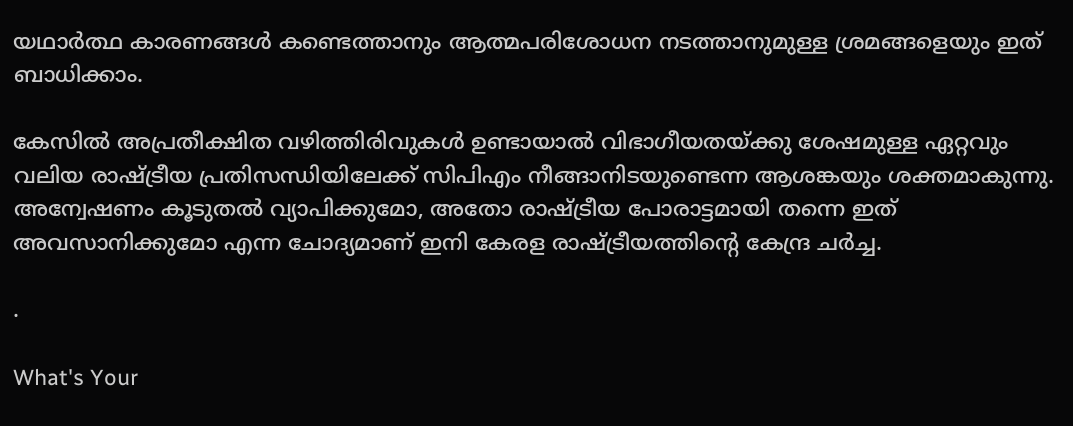യഥാർത്ഥ കാരണങ്ങൾ കണ്ടെത്താനും ആത്മപരിശോധന നടത്താനുമുള്ള ശ്രമങ്ങളെയും ഇത് ബാധിക്കാം.

കേസിൽ അപ്രതീക്ഷിത വഴിത്തിരിവുകൾ ഉണ്ടായാൽ വിഭാഗീയതയ്ക്കു ശേഷമുള്ള ഏറ്റവും വലിയ രാഷ്ട്രീയ പ്രതിസന്ധിയിലേക്ക് സിപിഎം നീങ്ങാനിടയുണ്ടെന്ന ആശങ്കയും ശക്തമാകുന്നു. അന്വേഷണം കൂടുതൽ വ്യാപിക്കുമോ, അതോ രാഷ്ട്രീയ പോരാട്ടമായി തന്നെ ഇത് അവസാനിക്കുമോ എന്ന ചോദ്യമാണ് ഇനി കേരള രാഷ്ട്രീയത്തിന്റെ കേന്ദ്ര ചർച്ച.

.

What's Your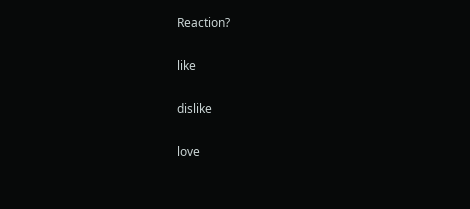Reaction?

like

dislike

love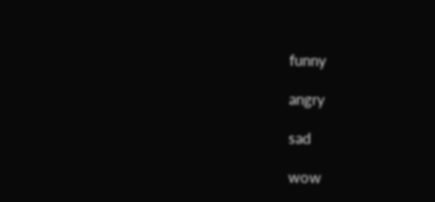funny

angry

sad

wow